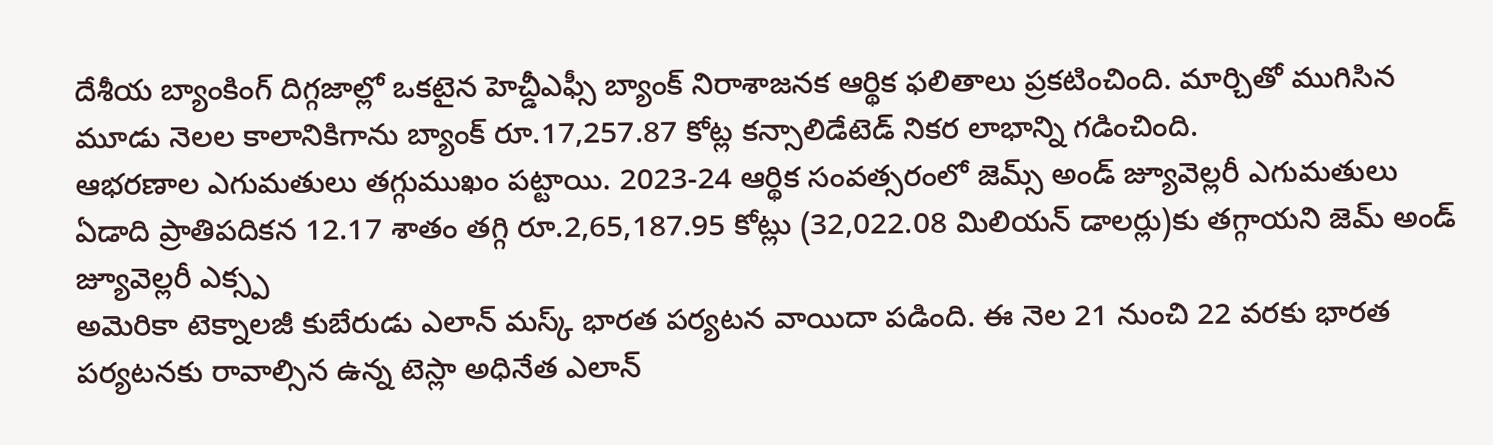దేశీయ బ్యాంకింగ్ దిగ్గజాల్లో ఒకటైన హెచ్డీఎఫ్సీ బ్యాంక్ నిరాశాజనక ఆర్థిక ఫలితాలు ప్రకటించింది. మార్చితో ముగిసిన మూడు నెలల కాలానికిగాను బ్యాంక్ రూ.17,257.87 కోట్ల కన్సాలిడేటెడ్ నికర లాభాన్ని గడించింది.
ఆభరణాల ఎగుమతులు తగ్గుముఖం పట్టాయి. 2023-24 ఆర్థిక సంవత్సరంలో జెమ్స్ అండ్ జ్యూవెల్లరీ ఎగుమతులు ఏడాది ప్రాతిపదికన 12.17 శాతం తగ్గి రూ.2,65,187.95 కోట్లు (32,022.08 మిలియన్ డాలర్లు)కు తగ్గాయని జెమ్ అండ్ జ్యూవెల్లరీ ఎక్స్ప
అమెరికా టెక్నాలజీ కుబేరుడు ఎలాన్ మస్క్ భారత పర్యటన వాయిదా పడింది. ఈ నెల 21 నుంచి 22 వరకు భారత పర్యటనకు రావాల్సిన ఉన్న టెస్లా అధినేత ఎలాన్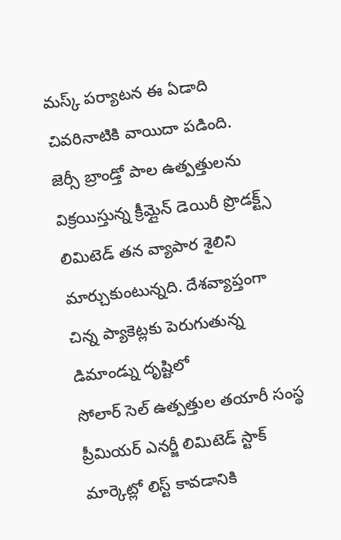మస్క్ పర్యాటన ఈ ఏడాది చివరినాటికి వాయిదా పడింది.
జెర్సీ బ్రాండ్తో పాల ఉత్పత్తులను విక్రయిస్తున్న క్రీమ్లైన్ డెయిరీ ప్రొడక్ట్స్ లిమిటెడ్ తన వ్యాపార శైలిని మార్చుకుంటున్నది. దేశవ్యాప్తంగా చిన్న ప్యాకెట్లకు పెరుగుతున్న డిమాండ్ను దృష్టిలో
సోలార్ సెల్ ఉత్పత్తుల తయారీ సంస్థ ప్రీమియర్ ఎనర్జీ లిమిటెడ్ స్టాక్ మార్కెట్లో లిస్ట్ కావడానికి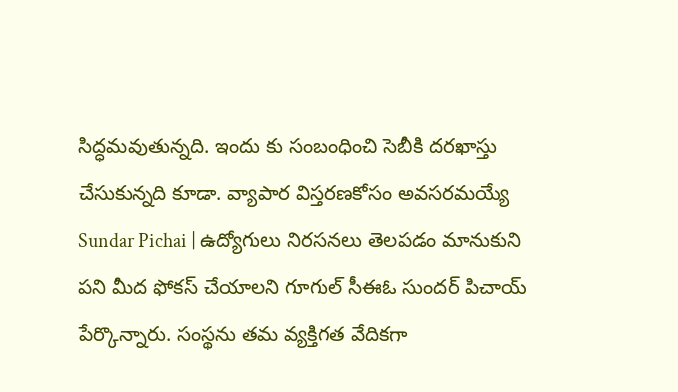సిద్ధమవుతున్నది. ఇందు కు సంబంధించి సెబీకి దరఖాస్తు చేసుకున్నది కూడా. వ్యాపార విస్తరణకోసం అవసరమయ్యే
Sundar Pichai | ఉద్యోగులు నిరసనలు తెలపడం మానుకుని పని మీద ఫోకస్ చేయాలని గూగుల్ సీఈఓ సుందర్ పిచాయ్ పేర్కొన్నారు. సంస్థను తమ వ్యక్తిగత వేదికగా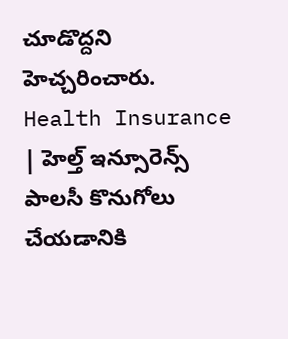చూడొద్దని హెచ్చరించారు.
Health Insurance | హెల్త్ ఇన్సూరెన్స్ పాలసీ కొనుగోలు చేయడానికి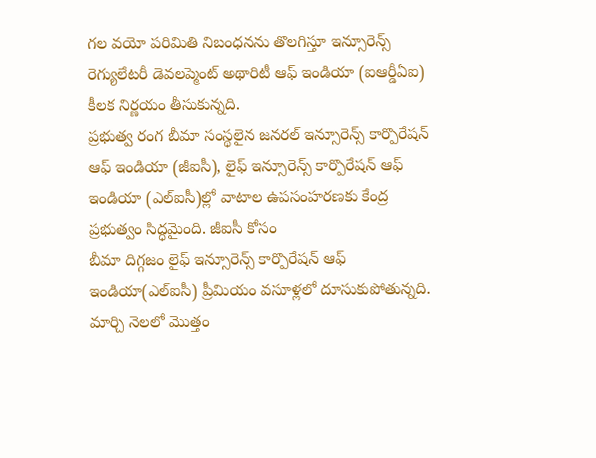గల వయో పరిమితి నిబంధనను తొలగిస్తూ ఇన్సూరెన్స్ రెగ్యులేటరీ డెవలప్మెంట్ అథారిటీ ఆఫ్ ఇండియా (ఐఆర్డీఏఐ) కీలక నిర్ణయం తీసుకున్నది.
ప్రభుత్వ రంగ బీమా సంస్థలైన జనరల్ ఇన్సూరెన్స్ కార్పొరేషన్ ఆఫ్ ఇండియా (జీఐసీ), లైఫ్ ఇన్సూరెన్స్ కార్పొరేషన్ ఆఫ్ ఇండియా (ఎల్ఐసీ)ల్లో వాటాల ఉపసంహరణకు కేంద్ర ప్రభుత్వం సిద్ధమైంది. జీఐసీ కోసం
బీమా దిగ్గజం లైఫ్ ఇన్సూరెన్స్ కార్పొరేషన్ ఆఫ్ ఇండియా(ఎల్ఐసీ) ప్రీమియం వసూళ్లలో దూసుకుపోతున్నది. మార్చి నెలలో మొత్తం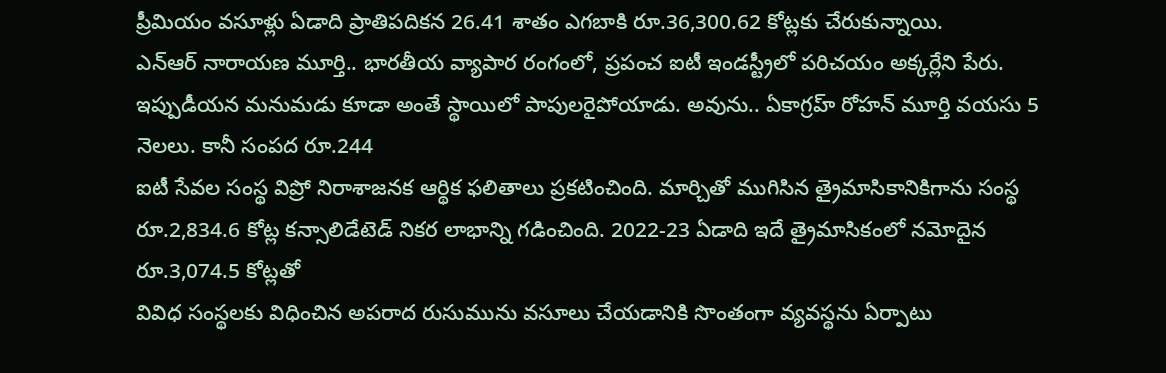ప్రీమియం వసూళ్లు ఏడాది ప్రాతిపదికన 26.41 శాతం ఎగబాకి రూ.36,300.62 కోట్లకు చేరుకున్నాయి.
ఎన్ఆర్ నారాయణ మూర్తి.. భారతీయ వ్యాపార రంగంలో, ప్రపంచ ఐటీ ఇండస్ట్రీలో పరిచయం అక్కర్లేని పేరు. ఇప్పుడీయన మనుమడు కూడా అంతే స్థాయిలో పాపులరైపోయాడు. అవును.. ఏకాగ్రహ్ రోహన్ మూర్తి వయసు 5 నెలలు. కానీ సంపద రూ.244
ఐటీ సేవల సంస్థ విప్రో నిరాశాజనక ఆర్థిక ఫలితాలు ప్రకటించింది. మార్చితో ముగిసిన త్రైమాసికానికిగాను సంస్థ రూ.2,834.6 కోట్ల కన్సాలిడేటెడ్ నికర లాభాన్ని గడించింది. 2022-23 ఏడాది ఇదే త్రైమాసికంలో నమోదైన రూ.3,074.5 కోట్లతో
వివిధ సంస్థలకు విధించిన అపరాద రుసుమును వసూలు చేయడానికి సొంతంగా వ్యవస్థను ఏర్పాటు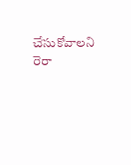చేసుకోవాలని రెరా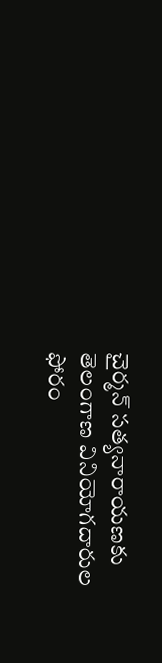చైర్మన్ సత్యనారాయణకు తెలంగాణ వినియోగదారుల ఫోరం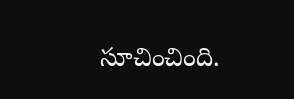సూచించింది.